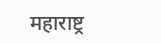महाराष्ट्र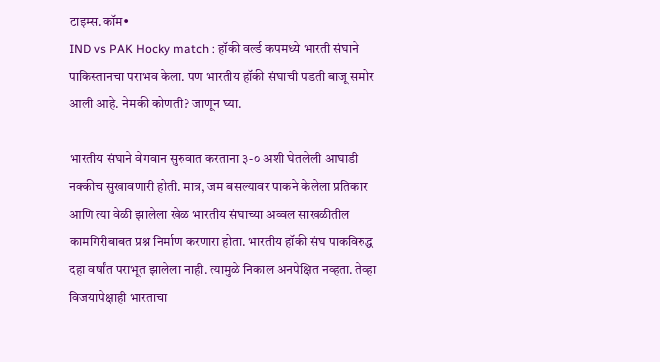टाइम्स.कॉम•
IND vs PAK Hocky match : हॉकी वर्ल्ड कपमध्ये भारती संघाने पाकिस्तानचा पराभव केला. पण भारतीय हॉकी संघाची पडती बाजू समोर आली आहे. नेमकी कोणती? जाणून घ्या.

भारतीय संघाने वेगवान सुरुवात करताना ३-० अशी घेतलेली आघाडी नक्कीच सुखावणारी होती. मात्र, जम बसल्यावर पाकने केलेला प्रतिकार आणि त्या वेळी झालेला खेळ भारतीय संघाच्या अव्वल साखळीतील कामगिरीबाबत प्रश्न निर्माण करणारा होता. भारतीय हॉकी संघ पाकविरुद्ध दहा वर्षांत पराभूत झालेला नाही. त्यामुळे निकाल अनपेक्षित नव्हता. तेव्हा विजयापेक्षाही भारताचा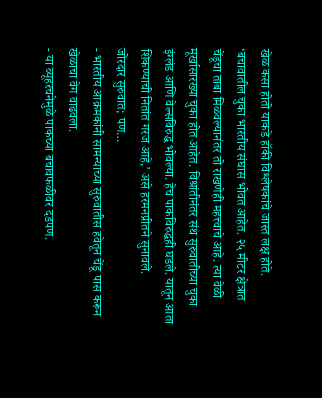खेळ कसा होतो याकडे हॉकी विश्लेषकांचे जास्त लक्ष होते. ‘बचावातील चुका भारतीय संघास भोवत आहेत. २५ मीटर क्षेत्रात चेंडूचा ताबा मिळवल्यानंतर तो राखणेही महत्त्वाचे आहे. त्या वेळी मूर्खासारख्या चुका होत आहेत. विश्रांतीनंतर संथ सुरुवातीच्या चुका इंग्लंड आणि वेल्सविरुद्ध भोवल्या. हेच पाकविरुद्धही घडले. यातून आता शिकण्याची नितांत गरज आहे,’ असे हरमनप्रीतने सुनावले.
जोरदार सुरुवात; पण…
- भारतीय आक्रमकांनी सामन्याच्या सुरुवातीस हवेतून चेंडू पास करून खेळाचा वेग वाढवला.
- या व्यूहरचनेमुळे पाकच्या बचावफळीवर दडपण.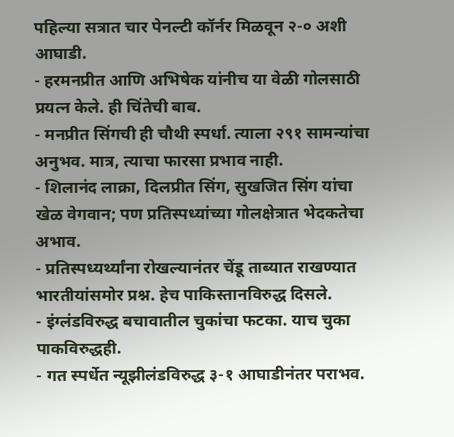पहिल्या सत्रात चार पेनल्टी कॉर्नर मिळवून २-० अशी आघाडी.
- हरमनप्रीत आणि अभिषेक यांनीच या वेळी गोलसाठी प्रयत्न केले. ही चिंतेची बाब.
- मनप्रीत सिंगची ही चौथी स्पर्धा. त्याला २९१ सामन्यांचा अनुभव. मात्र, त्याचा फारसा प्रभाव नाही.
- शिलानंद लाक्रा, दिलप्रीत सिंग, सुखजित सिंग यांचा खेळ वेगवान; पण प्रतिस्पध्यांच्या गोलक्षेत्रात भेदकतेचा अभाव.
- प्रतिस्पध्यर्थ्यांना रोखल्यानंतर चेंडू ताब्यात राखण्यात भारतीयांसमोर प्रश्न. हेच पाकिस्तानविरुद्ध दिसले.
- इंग्लंडविरुद्ध बचावातील चुकांचा फटका. याच चुका पाकविरुद्धही.
- गत स्पर्धेत न्यूझीलंडविरुद्ध ३-१ आघाडीनंतर पराभव.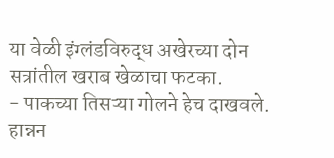या वेळी इंग्लंडविरुद्ध अखेरच्या दोन सत्रांतील खराब खेळाचा फटका.
- पाकच्या तिसऱ्या गोलने हेच दाखवले. हान्नन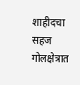शाहीदचा सहज गोलक्षेत्रात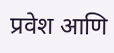प्रवेश आणि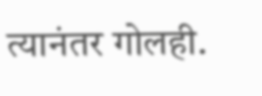त्यानंतर गोलही.